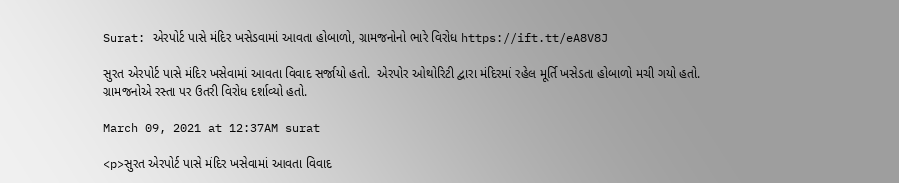Surat: એરપોર્ટ પાસે મંદિર ખસેડવામાં આવતા હોબાળો, ગ્રામજનોનો ભારે વિરોધ https://ift.tt/eA8V8J

સુરત એરપોર્ટ પાસે મંદિર ખસેવામાં આવતા વિવાદ સર્જાયો હતો.  એરપોર ઓથોરિટી દ્વારા મંદિરમાં રહેલ મૂર્તિ ખસેડતા હોબાળો મચી ગયો હતો. ગ્રામજનોએ રસ્તા પર ઉતરી વિરોધ દર્શાવ્યો હતો.

March 09, 2021 at 12:37AM surat

<p>સુરત એરપોર્ટ પાસે મંદિર ખસેવામાં આવતા વિવાદ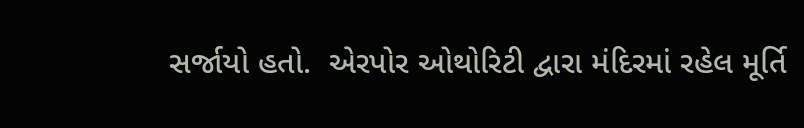સર્જાયો હતો.  એરપોર ઓથોરિટી દ્વારા મંદિરમાં રહેલ મૂર્તિ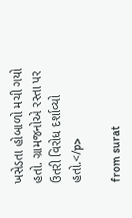ખસેડતા હોબાળો મચી ગયો હતો. ગ્રામજનોએ રસ્તા પર ઉતરી વિરોધ દર્શાવ્યો હતો.</p>

from surat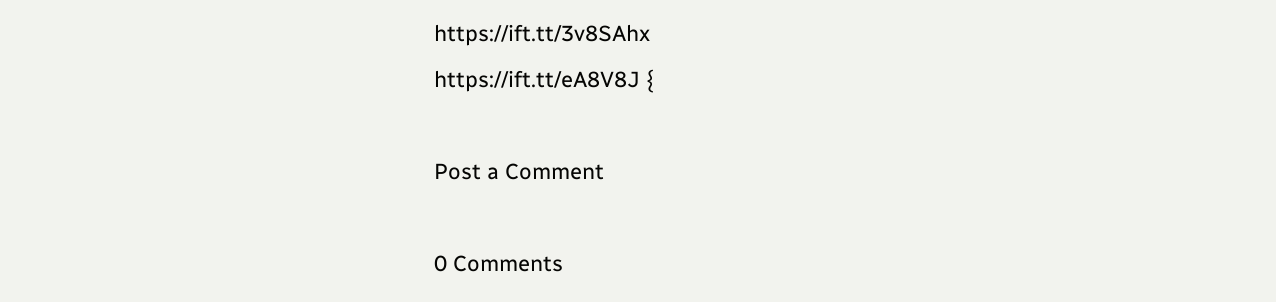https://ift.tt/3v8SAhx
https://ift.tt/eA8V8J {

Post a Comment

0 Comments